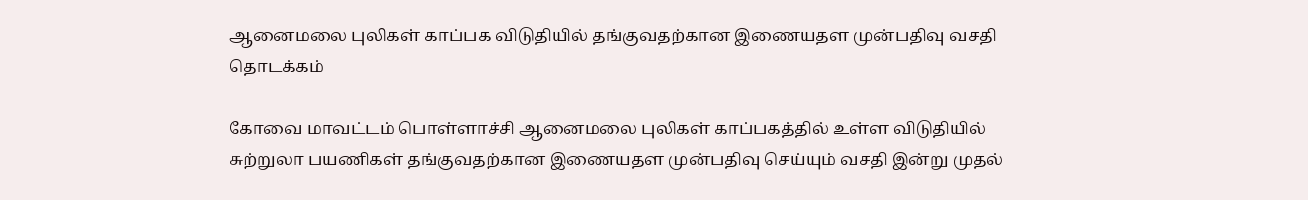ஆனைமலை புலிகள் காப்பக விடுதியில் தங்குவதற்கான இணையதள முன்பதிவு வசதி தொடக்கம்

கோவை மாவட்டம் பொள்ளாச்சி ஆனைமலை புலிகள் காப்பகத்தில் உள்ள விடுதியில் சுற்றுலா பயணிகள் தங்குவதற்கான இணையதள முன்பதிவு செய்யும் வசதி இன்று முதல்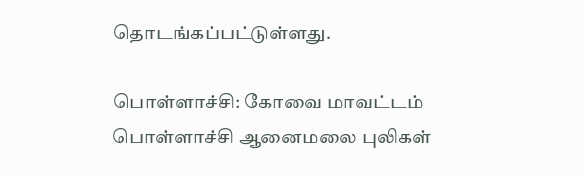தொடங்கப்பட்டுள்ளது.

பொள்ளாச்சி: கோவை மாவட்டம் பொள்ளாச்சி ஆனைமலை புலிகள்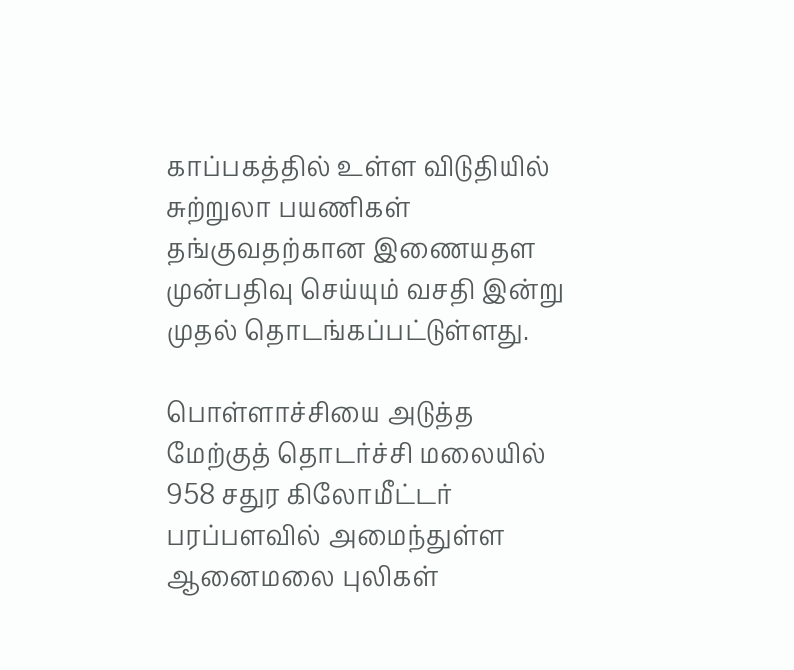காப்பகத்தில் உள்ள விடுதியில் சுற்றுலா பயணிகள் தங்குவதற்கான இணையதள முன்பதிவு செய்யும் வசதி இன்று முதல் தொடங்கப்பட்டுள்ளது.

பொள்ளாச்சியை அடுத்த மேற்குத் தொடர்ச்சி மலையில் 958 சதுர கிலோமீட்டர் பரப்பளவில் அமைந்துள்ள ஆனைமலை புலிகள்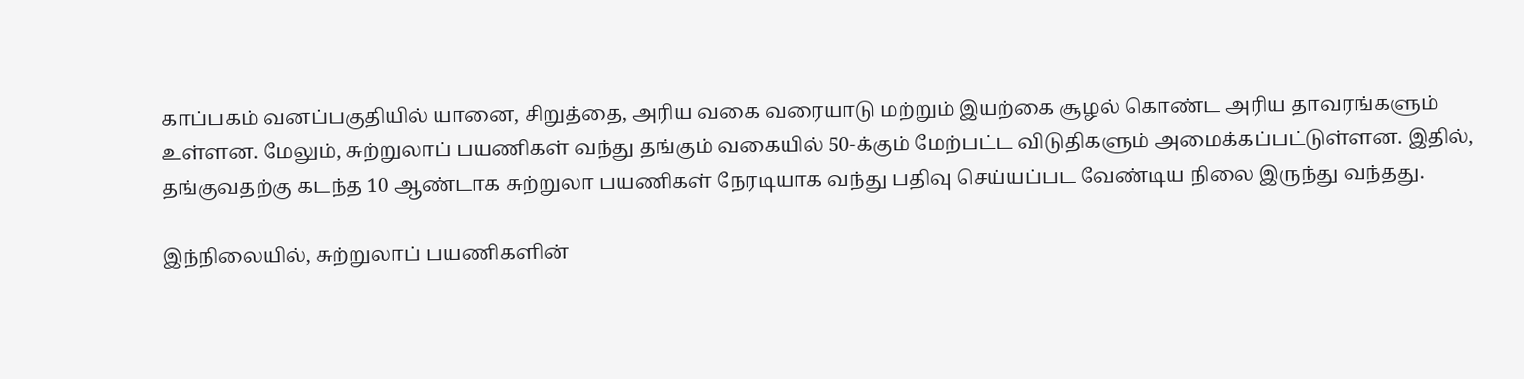காப்பகம் வனப்பகுதியில் யானை, சிறுத்தை, அரிய வகை வரையாடு மற்றும் இயற்கை சூழல் கொண்ட அரிய தாவரங்களும் உள்ளன. மேலும், சுற்றுலாப் பயணிகள் வந்து தங்கும் வகையில் 50-க்கும் மேற்பட்ட விடுதிகளும் அமைக்கப்பட்டுள்ளன. இதில், தங்குவதற்கு கடந்த 10 ஆண்டாக சுற்றுலா பயணிகள் நேரடியாக வந்து பதிவு செய்யப்பட வேண்டிய நிலை இருந்து வந்தது.

இந்நிலையில், சுற்றுலாப் பயணிகளின்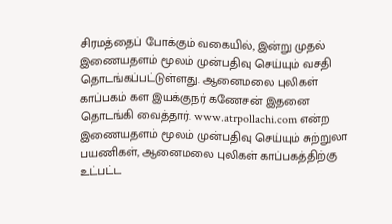சிரமத்தைப் போக்கும் வகையில், இன்று முதல் இணையதளம் மூலம் முன்பதிவு செய்யும் வசதி தொடங்கப்பட்டுள்ளது. ஆனைமலை புலிகள் காப்பகம் கள இயக்குநர் கணேசன் இதனை தொடங்கி வைத்தார். www.atrpollachi.com என்ற இணையதளம் மூலம் முன்பதிவு செய்யும் சுற்றுலா பயணிகள், ஆனைமலை புலிகள் காப்பகத்திற்கு உட்பட்ட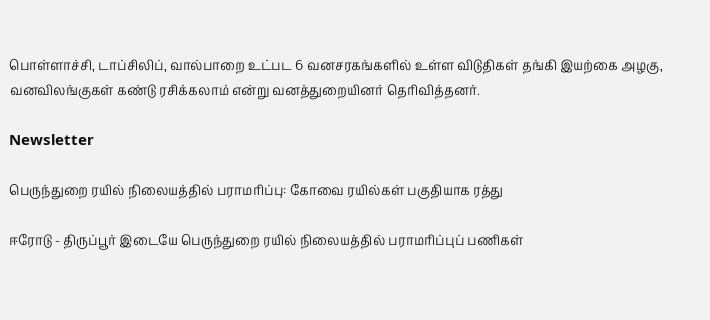பொள்ளாச்சி, டாப்சிலிப், வால்பாறை உட்பட 6 வனசரகங்களில் உள்ள விடுதிகள் தங்கி இயற்கை அழகு, வனவிலங்குகள் கண்டு ரசிக்கலாம் என்று வனத்துறையினர் தெரிவித்தனர்.

Newsletter

பெருந்துறை ரயில் நிலையத்தில் பராமரிப்பு: கோவை ரயில்கள் பகுதியாக ரத்து

ஈரோடு - திருப்பூர் இடையே பெருந்துறை ரயில் நிலையத்தில் பராமரிப்புப் பணிகள்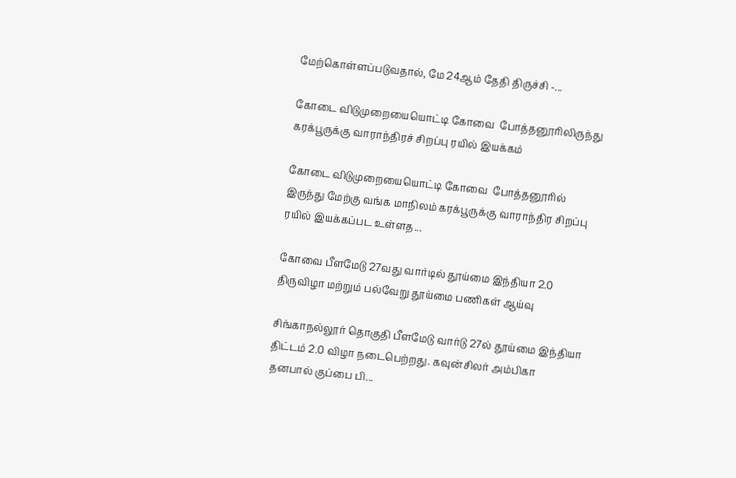மேற்கொள்ளப்படுவதால், மே 24ஆம் தேதி திருச்சி -...

கோடை விடுமுறையையொட்டி கோவை  போத்தனூரிலிருந்து கரக்பூருக்கு வாராந்திரச் சிறப்பு ரயில் இயக்கம்

கோடை விடுமுறையையொட்டி கோவை  போத்தனூரில் இருந்து மேற்கு வங்க மாநிலம் கரக்பூருக்கு வாராந்திர சிறப்பு ரயில் இயக்கப்பட உள்ளத...

கோவை பீளமேடு 27வது வார்டில் தூய்மை இந்தியா 2.0 திருவிழா மற்றும் பல்வேறு தூய்மை பணிகள் ஆய்வு

சிங்காநல்லூர் தொகுதி பீளமேடு வார்டு 27ல் தூய்மை இந்தியா திட்டம் 2.0 விழா நடைபெற்றது. கவுன்சிலர் அம்பிகா தனபால் குப்பை பி...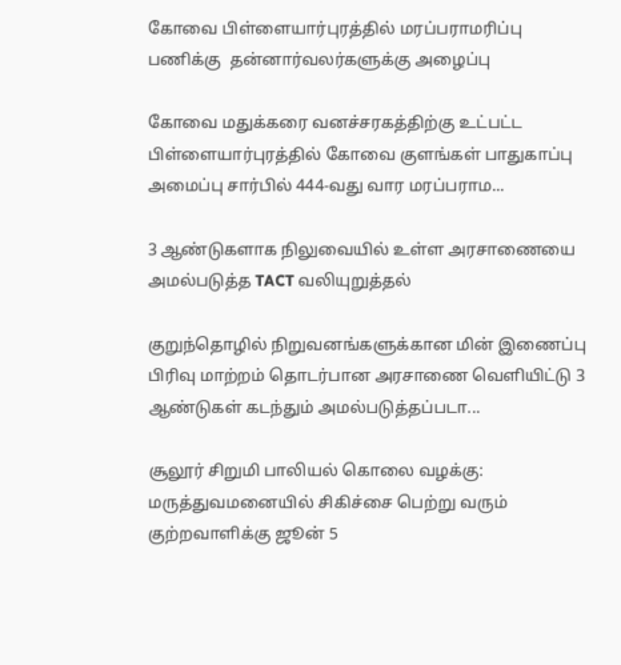கோவை பிள்ளையார்புரத்தில் மரப்பராமரிப்பு பணிக்கு  தன்னார்வலர்களுக்கு அழைப்பு

கோவை மதுக்கரை வனச்சரகத்திற்கு உட்பட்ட பிள்ளையார்புரத்தில் கோவை குளங்கள் பாதுகாப்பு அமைப்பு சார்பில் 444-வது வார மரப்பராம...

3 ஆண்டுகளாக நிலுவையில் உள்ள அரசாணையை அமல்படுத்த TACT வலியுறுத்தல்

குறுந்தொழில் நிறுவனங்களுக்கான மின் இணைப்பு பிரிவு மாற்றம் தொடர்பான அரசாணை வெளியிட்டு 3 ஆண்டுகள் கடந்தும் அமல்படுத்தப்படா...

சூலூர் சிறுமி பாலியல் கொலை வழக்கு: மருத்துவமனையில் சிகிச்சை பெற்று வரும் குற்றவாளிக்கு ஜூன் 5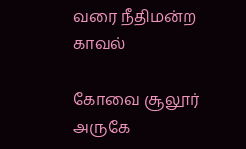வரை நீதிமன்ற காவல்

கோவை சூலூர் அருகே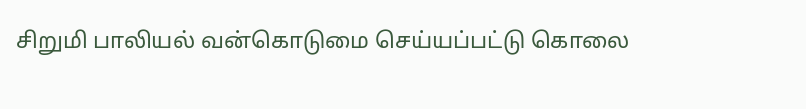சிறுமி பாலியல் வன்கொடுமை செய்யப்பட்டு கொலை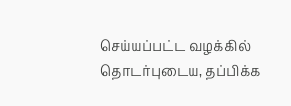செய்யப்பட்ட வழக்கில் தொடர்புடைய, தப்பிக்க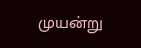முயன்று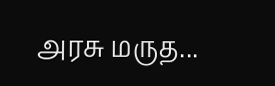அரசு மருத...